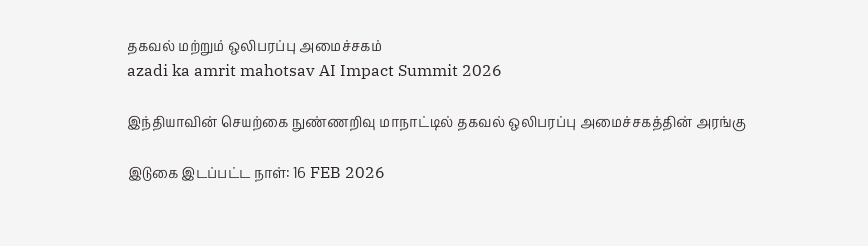தகவல் மற்றும் ஒலிபரப்பு அமைச்சகம்
azadi ka amrit mahotsav AI Impact Summit 2026

இந்தியாவின் செயற்கை நுண்ணறிவு மாநாட்டில் தகவல் ஒலிபரப்பு அமைச்சகத்தின் அரங்கு

இடுகை இடப்பட்ட நாள்: 16 FEB 2026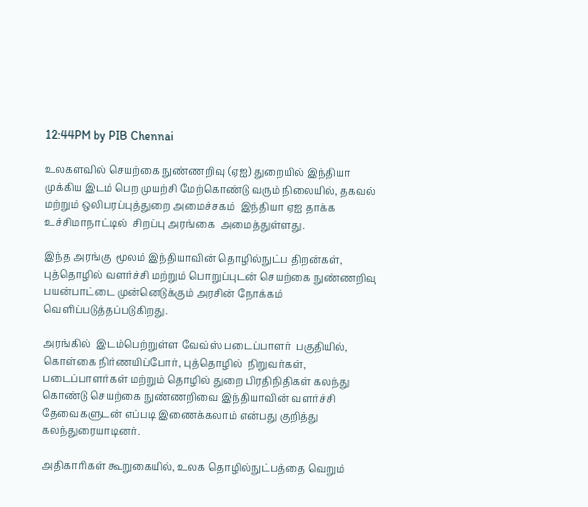12:44PM by PIB Chennai

உலகளவில் செயற்கை நுண்ணறிவு (ஏஐ) துறையில் இந்தியா முக்கிய இடம் பெற முயற்சி மேற்கொண்டு வரும் நிலையில், தகவல் மற்றும் ஒலிபரப்புத்துறை அமைச்சகம்  இந்தியா ஏஐ தாக்க உச்சிமாநாட்டில்  சிறப்பு அரங்கை  அமைத்துள்ளது.

இந்த அரங்கு  மூலம் இந்தியாவின் தொழில்நுட்ப திறன்கள், புத்தொழில் வளர்ச்சி மற்றும் பொறுப்புடன் செயற்கை நுண்ணறிவு பயன்பாட்டை முன்னெடுக்கும் அரசின் நோக்கம் வெளிப்படுத்தப்படுகிறது.

அரங்கில்  இடம்பெற்றுள்ள வேவ்ஸ் படைப்பாளர்  பகுதியில், கொள்கை நிர்ணயிப்போர், புத்தொழில்  நிறுவர்கள், படைப்பாளர்கள் மற்றும் தொழில் துறை பிரதிநிதிகள் கலந்து கொண்டு செயற்கை நுண்ணறிவை இந்தியாவின் வளர்ச்சி தேவைகளுடன் எப்படி இணைக்கலாம் என்பது குறித்து கலந்துரையாடினர்.

அதிகாரிகள் கூறுகையில், உலக தொழில்நுட்பத்தை வெறும்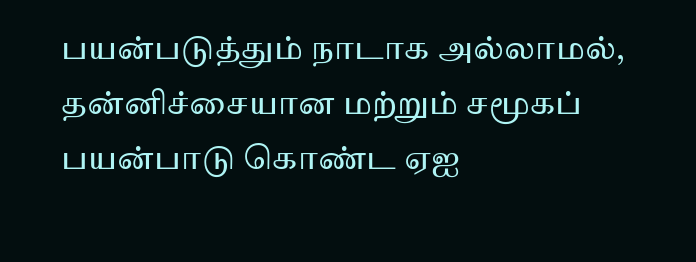பயன்படுத்தும் நாடாக அல்லாமல், தன்னிச்சையான மற்றும் சமூகப் பயன்பாடு கொண்ட ஏஐ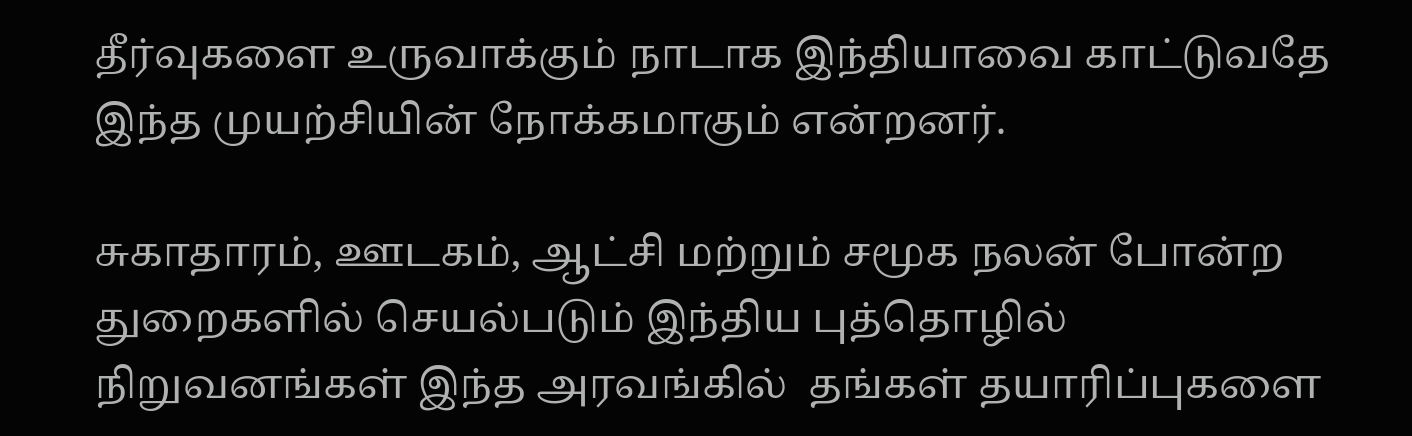தீர்வுகளை உருவாக்கும் நாடாக இந்தியாவை காட்டுவதே இந்த முயற்சியின் நோக்கமாகும் என்றனர்.

சுகாதாரம், ஊடகம், ஆட்சி மற்றும் சமூக நலன் போன்ற துறைகளில் செயல்படும் இந்திய புத்தொழில் நிறுவனங்கள் இந்த அரவங்கில்  தங்கள் தயாரிப்புகளை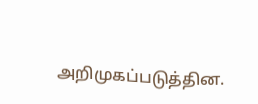அறிமுகப்படுத்தின.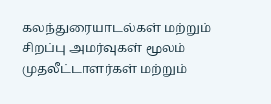கலந்துரையாடல்கள் மற்றும் சிறப்பு அமர்வுகள் மூலம் முதலீட்டாளர்கள் மற்றும்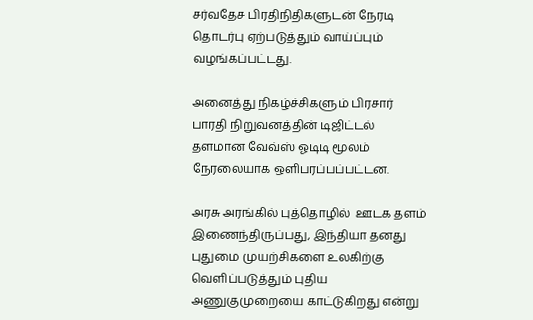சர்வதேச பிரதிநிதிகளுடன் நேரடி தொடர்பு ஏற்படுத்தும் வாய்ப்பும் வழங்கப்பட்டது.

அனைத்து நிகழ்ச்சிகளும் பிரசார் பாரதி நிறுவனத்தின் டிஜிட்டல் தளமான வேவ்ஸ் ஓடிடி மூலம் நேரலையாக ஒளிபரப்பப்பட்டன.

அரசு அரங்கில் புத்தொழில்  ஊடக தளம் இணைந்திருப்பது, இந்தியா தனது புதுமை முயற்சிகளை உலகிற்கு வெளிப்படுத்தும் புதிய அணுகுமுறையை காட்டுகிறது என்று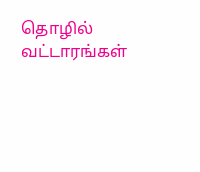தொழில் வட்டாரங்கள்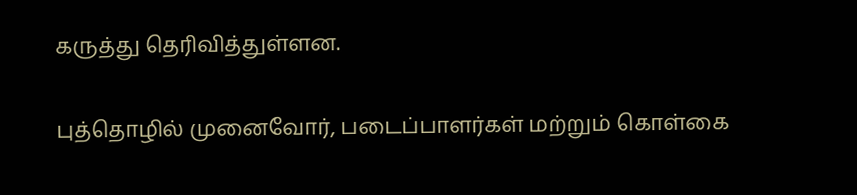கருத்து தெரிவித்துள்ளன.

புத்தொழில் முனைவோர், படைப்பாளர்கள் மற்றும் கொள்கை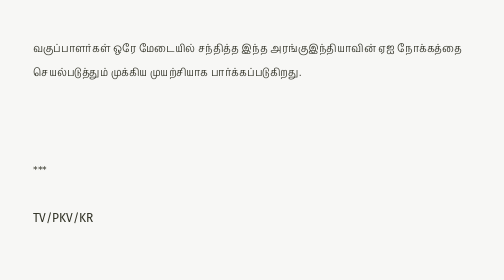வகுப்பாளர்கள் ஒரே மேடையில் சந்தித்த இந்த அரங்குஇந்தியாவின் ஏஐ நோக்கத்தை செயல்படுத்தும் முக்கிய முயற்சியாக பார்க்கப்படுகிறது.



***

TV/PKV/KR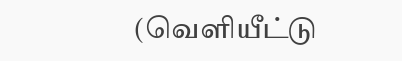(வெளியீட்டு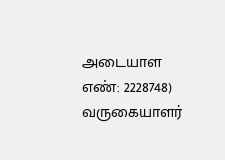அடையாள எண்: 2228748) வருகையாளர்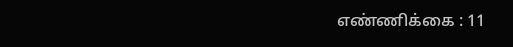எண்ணிக்கை : 11